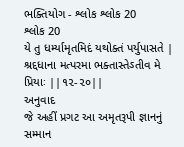ભક્તિયોગ - શ્લોક શ્લોક 20
શ્લોક 20
યે તુ ધર્મ્યામૃતમિદં યથોક્તં પર્યુપાસતે |
શ્રદ્દધાના મત્પરમા ભક્તાસ્તેઽતીવ મે પ્રિયાઃ ||૧૨-૨૦||
અનુવાદ
જે અહીં પ્રગટ આ અમૃતરૂપી જ્ઞાનનું સમ્માન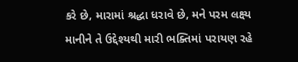કરે છે, મારામાં શ્રદ્ધા ધરાવે છે, મને પરમ લક્ષ્ય માનીને તે ઉદ્દેશ્યથી મારી ભક્તિમાં પરાયણ રહે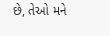છે, તેઓ મને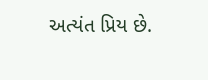અત્યંત પ્રિય છે.